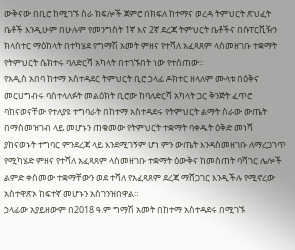ውቅናው በቢሮ ከሚገኙ ስራ ክፍሎች ጀምሮ በክፍለ ከተማና ወረዳ ትምህርት ጽህፈት ቤቶች እንዲሁም በሁሉም የመንግስት 1ኛ እና 2ኛ ደረጃ ትምህርት ቤቶችና በሱፐርቪዥን ክላስተር ማዕከላት በተካሄደ የግማሽ አመት ምዘና የተሻለ አፈጻጸም ላስመዘገቡ ተቋማት የትምህርት ሴክተሩ ባለድርሻ አካላት በተገኙበት ነው የተሰጠው።
የአዲስ አበባ ከተማ አስተዳደር ትምህርት ቢሮ ኃላፊ ዶክተር ዘላለም ሙላቱ በዕቅና መርሀግብሩ ባስተላለፉት መልዕክት ቢሮው ከባለድርሻ አካላት ጋር ቅንጅት ፈጥሮ ባከናወናቸው የተለያዩ ተግባራት በከተማ አስተዳደሩ የትምህርት ልማት ስራው ውጤት በማስመዝገብ ላይ መሆኑን ጠቁመው የትምህርት ተቋማት ባቀዱት ዕቅድ መነሻ ያከናወኑት ተግባር ምንደረጃ ላይ እንደሚገኝም ሆነ ምን ውጤት እንዳስመዘገቡ ለማረጋገጥ የሚካሄድ ምዘና የተሻለ አፈጻጸም ላስመዘገቡ ተቋማት ዕውቅና ከመስጠት ባሻገር ሌሎች ልምድ ቀስመው ተቋማቸውን ወደ ተሻለ የአፈጻጸም ደረጃ ማሸጋገር እንዲችሉ የሚኖረው አስተዋጽኦ ከፍተኛ መሆኑን አስገንዝበዋል።
ኃላፊው አያይዘውም በ2018 ዓ.ም ግማሽ አመት በከተማ አስተዳደሩ በሚገኙ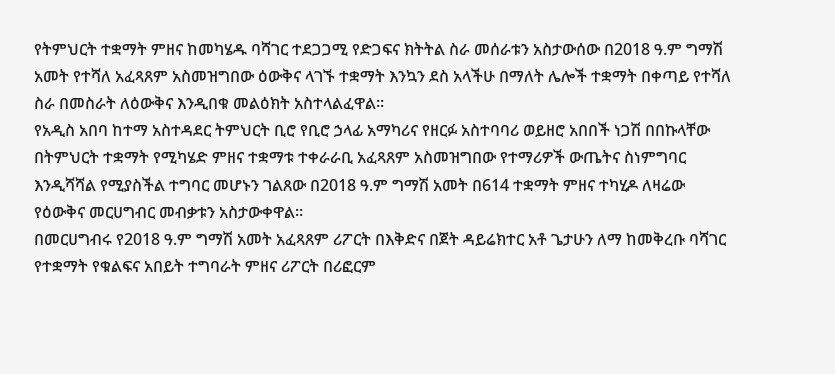የትምህርት ተቋማት ምዘና ከመካሄዱ ባሻገር ተደጋጋሚ የድጋፍና ክትትል ስራ መሰራቱን አስታውሰው በ2018 ዓ.ም ግማሽ አመት የተሻለ አፈጻጸም አስመዝግበው ዕውቅና ላገኙ ተቋማት እንኳን ደስ አላችሁ በማለት ሌሎች ተቋማት በቀጣይ የተሻለ ስራ በመስራት ለዕውቅና እንዲበቁ መልዕክት አስተላልፈዋል።
የአዲስ አበባ ከተማ አስተዳደር ትምህርት ቢሮ የቢሮ ኃላፊ አማካሪና የዘርፉ አስተባባሪ ወይዘሮ አበበች ነጋሽ በበኩላቸው በትምህርት ተቋማት የሚካሄድ ምዘና ተቋማቱ ተቀራራቢ አፈጻጸም አስመዝግበው የተማሪዎች ውጤትና ስነምግባር እንዲሻሻል የሚያስችል ተግባር መሆኑን ገልጸው በ2018 ዓ.ም ግማሽ አመት በ614 ተቋማት ምዘና ተካሂዶ ለዛሬው የዕውቅና መርሀግብር መብቃቱን አስታውቀዋል።
በመርሀግብሩ የ2018 ዓ.ም ግማሽ አመት አፈጻጸም ሪፖርት በእቅድና በጀት ዳይሬክተር አቶ ጌታሁን ለማ ከመቅረቡ ባሻገር የተቋማት የቁልፍና አበይት ተግባራት ምዘና ሪፖርት በሪፎርም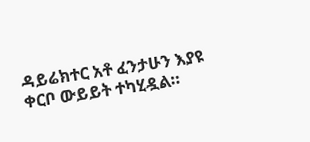ዳይሬክተር አቶ ፈንታሁን እያዩ ቀርቦ ውይይት ተካሂዷል።